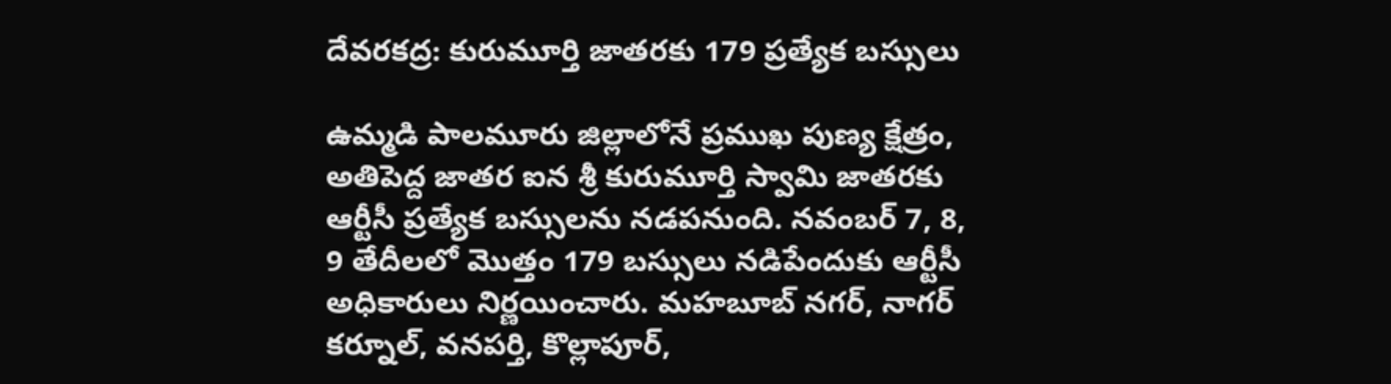దేవరకద్ర: కురుమూర్తి జాతరకు 179 ప్రత్యేక బస్సులు

ఉమ్మడి పాలమూరు జిల్లాలోనే ప్రముఖ పుణ్య క్షేత్రం, అతిపెద్ద జాతర ఐన శ్రీ కురుమూర్తి స్వామి జాతరకు ఆర్టీసీ ప్రత్యేక బస్సులను నడపనుంది. నవంబర్ 7, 8, 9 తేదీలలో మొత్తం 179 బస్సులు నడిపేందుకు ఆర్టీసీ అధికారులు నిర్ణయించారు. మహబూబ్ నగర్, నాగర్ కర్నూల్, వనపర్తి, కొల్లాపూర్,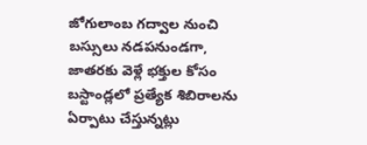జోగులాంబ గద్వాల నుంచి బస్సులు నడపనుండగా, జాతరకు వెళ్లే భక్తుల కోసం బస్టాండ్లలో ప్రత్యేక శిబిరాలను ఏర్పాటు చేస్తున్నట్లు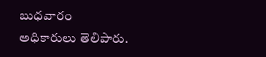బుధవారం అధికారులు తెలిపారు.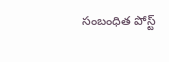సంబంధిత పోస్ట్